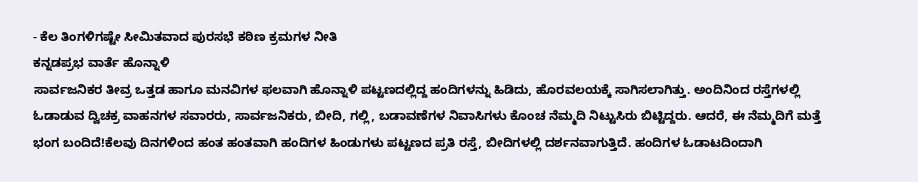- ಕೆಲ ತಿಂಗಳಿಗಷ್ಟೇ ಸೀಮಿತವಾದ ಪುರಸಭೆ ಕಠಿಣ ಕ್ರಮಗಳ ನೀತಿ
ಕನ್ನಡಪ್ರಭ ವಾರ್ತೆ ಹೊನ್ನಾಳಿ
ಸಾರ್ವಜನಿಕರ ತೀವ್ರ ಒತ್ತಡ ಹಾಗೂ ಮನವಿಗಳ ಫಲವಾಗಿ ಹೊನ್ನಾಳಿ ಪಟ್ಟಣದಲ್ಲಿದ್ದ ಹಂದಿಗಳನ್ನು ಹಿಡಿದು, ಹೊರವಲಯಕ್ಕೆ ಸಾಗಿಸಲಾಗಿತ್ತು. ಅಂದಿನಿಂದ ರಸ್ತೆಗಳಲ್ಲಿ ಓಡಾಡುವ ದ್ವಿಚಕ್ರ ವಾಹನಗಳ ಸವಾರರು, ಸಾರ್ವಜನಿಕರು, ಬೀದಿ, ಗಲ್ಲಿ, ಬಡಾವಣೆಗಳ ನಿವಾಸಿಗಳು ಕೊಂಚ ನೆಮ್ಮದಿ ನಿಟ್ಟುಸಿರು ಬಿಟ್ಟಿದ್ದರು. ಆದರೆ, ಈ ನೆಮ್ಮದಿಗೆ ಮತ್ತೆ ಭಂಗ ಬಂದಿದೆ!ಕೆಲವು ದಿನಗಳಿಂದ ಹಂತ ಹಂತವಾಗಿ ಹಂದಿಗಳ ಹಿಂಡುಗಳು ಪಟ್ಟಣದ ಪ್ರತಿ ರಸ್ತೆ, ಬೀದಿಗಳಲ್ಲಿ ದರ್ಶನವಾಗುತ್ತಿದೆ. ಹಂದಿಗಳ ಓಡಾಟದಿಂದಾಗಿ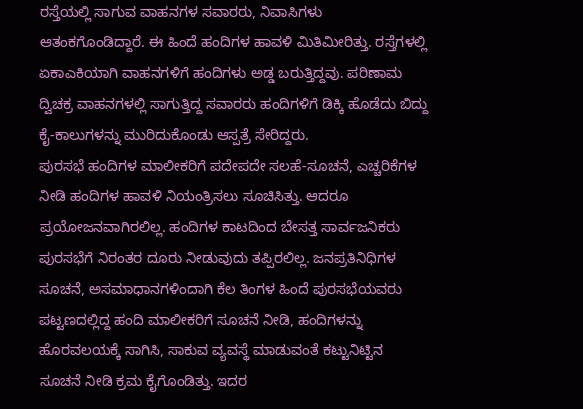ರಸ್ತೆಯಲ್ಲಿ ಸಾಗುವ ವಾಹನಗಳ ಸವಾರರು, ನಿವಾಸಿಗಳು ಆತಂಕಗೊಂಡಿದ್ದಾರೆ. ಈ ಹಿಂದೆ ಹಂದಿಗಳ ಹಾವಳಿ ಮಿತಿಮೀರಿತ್ತು. ರಸ್ತೆಗಳಲ್ಲಿ ಏಕಾಎಕಿಯಾಗಿ ವಾಹನಗಳಿಗೆ ಹಂದಿಗಳು ಅಡ್ಡ ಬರುತ್ತಿದ್ದವು. ಪರಿಣಾಮ ದ್ವಿಚಕ್ರ ವಾಹನಗಳಲ್ಲಿ ಸಾಗುತ್ತಿದ್ದ ಸವಾರರು ಹಂದಿಗಳಿಗೆ ಡಿಕ್ಕಿ ಹೊಡೆದು ಬಿದ್ದು ಕೈ-ಕಾಲುಗಳನ್ನು ಮುರಿದುಕೊಂಡು ಆಸ್ಪತ್ರೆ ಸೇರಿದ್ದರು.
ಪುರಸಭೆ ಹಂದಿಗಳ ಮಾಲೀಕರಿಗೆ ಪದೇಪದೇ ಸಲಹೆ-ಸೂಚನೆ, ಎಚ್ಚರಿಕೆಗಳ ನೀಡಿ ಹಂದಿಗಳ ಹಾವಳಿ ನಿಯಂತ್ರಿಸಲು ಸೂಚಿಸಿತ್ತು. ಆದರೂ ಪ್ರಯೋಜನವಾಗಿರಲಿಲ್ಲ. ಹಂದಿಗಳ ಕಾಟದಿಂದ ಬೇಸತ್ತ ಸಾರ್ವಜನಿಕರು ಪುರಸಭೆಗೆ ನಿರಂತರ ದೂರು ನೀಡುವುದು ತಪ್ಪಿರಲಿಲ್ಲ. ಜನಪ್ರತಿನಿಧಿಗಳ ಸೂಚನೆ, ಅಸಮಾಧಾನಗಳಿಂದಾಗಿ ಕೆಲ ತಿಂಗಳ ಹಿಂದೆ ಪುರಸಭೆಯವರು ಪಟ್ಟಣದಲ್ಲಿದ್ದ ಹಂದಿ ಮಾಲೀಕರಿಗೆ ಸೂಚನೆ ನೀಡಿ, ಹಂದಿಗಳನ್ನು ಹೊರವಲಯಕ್ಕೆ ಸಾಗಿಸಿ, ಸಾಕುವ ವ್ಯವಸ್ಥೆ ಮಾಡುವಂತೆ ಕಟ್ಟುನಿಟ್ಟಿನ ಸೂಚನೆ ನೀಡಿ ಕ್ರಮ ಕೈಗೊಂಡಿತ್ತು. ಇದರ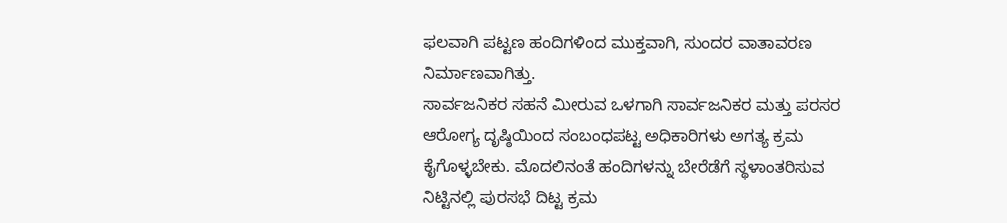ಫಲವಾಗಿ ಪಟ್ಟಣ ಹಂದಿಗಳಿಂದ ಮುಕ್ತವಾಗಿ, ಸುಂದರ ವಾತಾವರಣ ನಿರ್ಮಾಣವಾಗಿತ್ತು.
ಸಾರ್ವಜನಿಕರ ಸಹನೆ ಮೀರುವ ಒಳಗಾಗಿ ಸಾರ್ವಜನಿಕರ ಮತ್ತು ಪರಸರ ಆರೋಗ್ಯ ದೃಷ್ಠಿಯಿಂದ ಸಂಬಂಧಪಟ್ಟ ಅಧಿಕಾರಿಗಳು ಅಗತ್ಯ ಕ್ರಮ ಕೈಗೊಳ್ಳಬೇಕು. ಮೊದಲಿನಂತೆ ಹಂದಿಗಳನ್ನು ಬೇರೆಡೆಗೆ ಸ್ಥಳಾಂತರಿಸುವ ನಿಟ್ಟಿನಲ್ಲಿ ಪುರಸಭೆ ದಿಟ್ಟ ಕ್ರಮ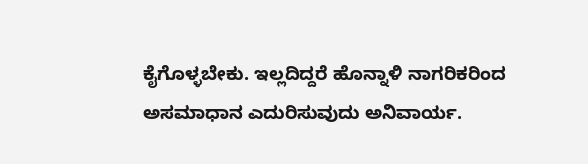ಕೈಗೊಳ್ಳಬೇಕು. ಇಲ್ಲದಿದ್ದರೆ ಹೊನ್ನಾಳಿ ನಾಗರಿಕರಿಂದ ಅಸಮಾಧಾನ ಎದುರಿಸುವುದು ಅನಿವಾರ್ಯ.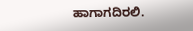ಹಾಗಾಗದಿರಲಿ.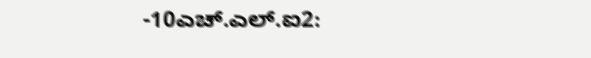-10ಎಚ್.ಎಲ್.ಐ2: